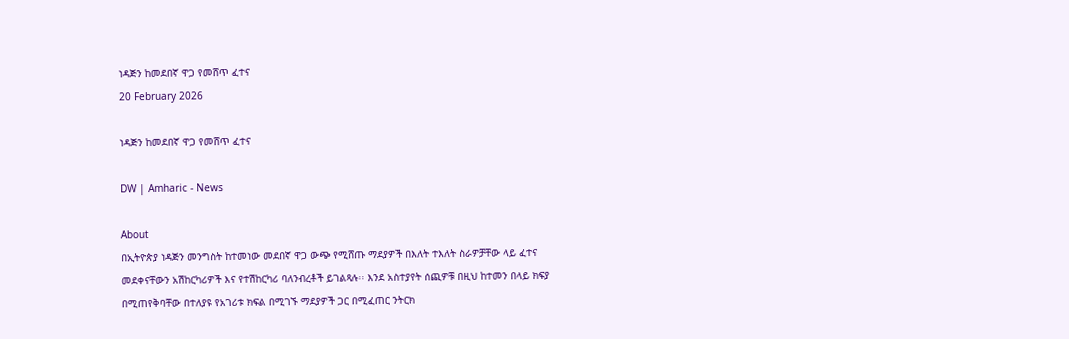ነዳጅን ከመደበኛ ዋጋ የመሸጥ ፈተና
20 February 2026

ነዳጅን ከመደበኛ ዋጋ የመሸጥ ፈተና

DW | Amharic - News

About
በኢትዮጵያ ነዳጅን መንግስት ከተመነው መደበኛ ዋጋ ውጭ የሚሸጡ ማደያዎች በእለት ተእለት ስራዎቻቸው ላይ ፈተና መደቀናቸውን አሽከርካሪዎች እና የተሽከርካሪ ባለንብረቶች ይገልጻሉ፡፡ እንደ አስተያየት ሰጪዎቹ በዚህ ከተመን በላይ ክፍያ በሚጠየቅባቸው በተለያዩ የአገሪቱ ክፍል በሚገኙ ማደያዎች ጋር በሚፈጠር ንትርክ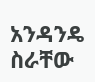አንዳንዴ ስራቸው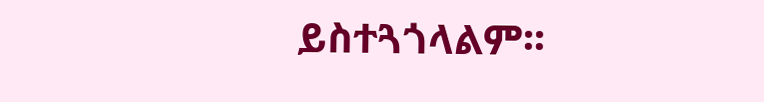ይስተጓጎላልም፡፡